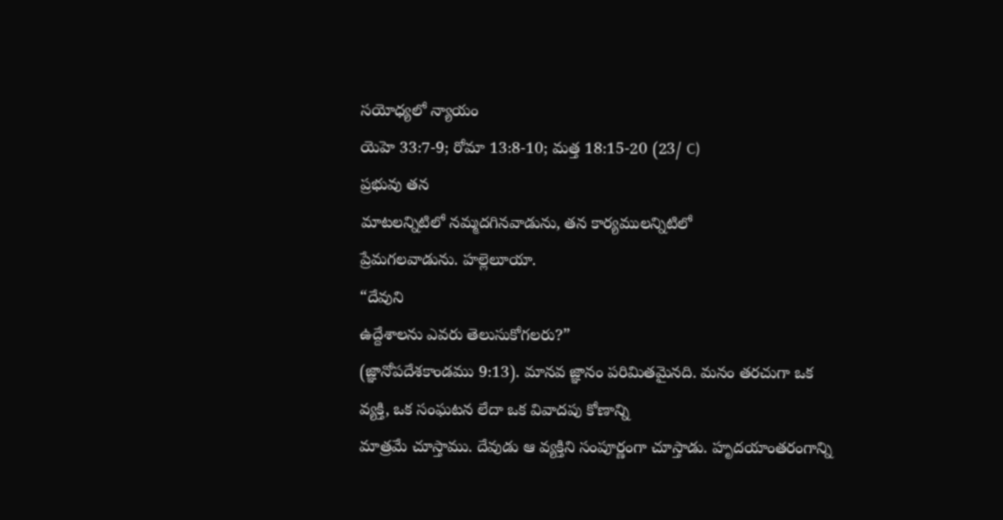సయోధ్యలో న్యాయం
యెహె 33:7-9; రోమా 13:8-10; మత్త 18:15-20 (23/ C)
ప్రభువు తన
మాటలన్నిటిలో నమ్మదగినవాడును, తన కార్యములన్నిటిలో
ప్రేమగలవాడును. హల్లెలూయా.
“దేవుని
ఉద్దేశాలను ఎవరు తెలుసుకోగలరు?”
(జ్ఞానోపదేశకాండము 9:13). మానవ జ్ఞానం పరిమితమైనది. మనం తరచుగా ఒక
వ్యక్తి, ఒక సంఘటన లేదా ఒక వివాదపు కోణాన్ని
మాత్రమే చూస్తాము. దేవుడు ఆ వ్యక్తిని సంపూర్ణంగా చూస్తాడు. హృదయాంతరంగాన్ని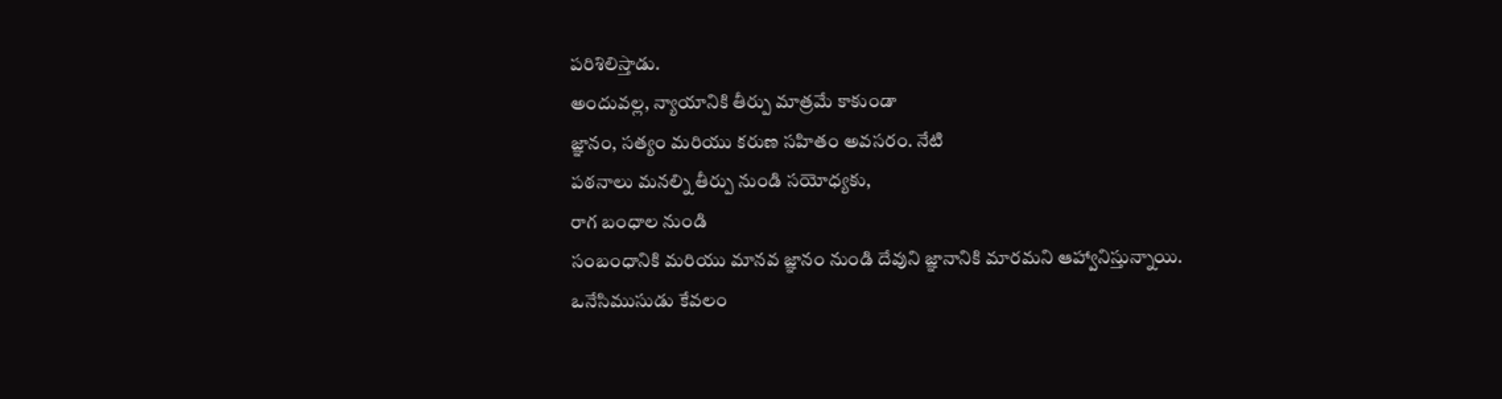పరిశిలిస్తాడు.
అందువల్ల, న్యాయానికి తీర్పు మాత్రమే కాకుండా
జ్ఞానం, సత్యం మరియు కరుణ సహితం అవసరం. నేటి
పఠనాలు మనల్ని తీర్పు నుండి సయోధ్యకు,
రాగ బంధాల నుండి
సంబంధానికి మరియు మానవ జ్ఞానం నుండి దేవుని జ్ఞానానికి మారమని ఆహ్వానిస్తున్నాయి.
ఒనేసిముసుడు కేవలం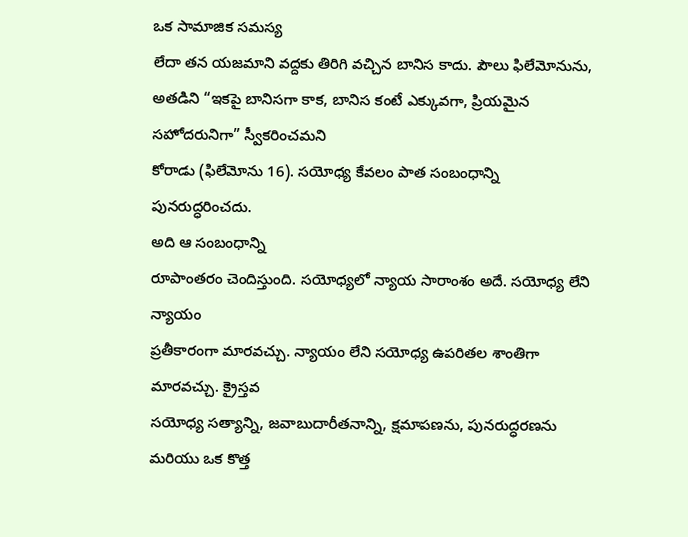ఒక సామాజిక సమస్య
లేదా తన యజమాని వద్దకు తిరిగి వచ్చిన బానిస కాదు. పౌలు ఫిలేమోనును, అతడిని “ఇకపై బానిసగా కాక, బానిస కంటే ఎక్కువగా, ప్రియమైన సహోదరునిగా” స్వీకరించమని
కోరాడు (ఫిలేమోను 16). సయోధ్య కేవలం పాత సంబంధాన్ని
పునరుద్ధరించదు.
అది ఆ సంబంధాన్ని
రూపాంతరం చెందిస్తుంది. సయోధ్యలో న్యాయ సారాంశం అదే. సయోధ్య లేని న్యాయం
ప్రతీకారంగా మారవచ్చు. న్యాయం లేని సయోధ్య ఉపరితల శాంతిగా మారవచ్చు. క్రైస్తవ
సయోధ్య సత్యాన్ని, జవాబుదారీతనాన్ని, క్షమాపణను, పునరుద్ధరణను మరియు ఒక కొత్త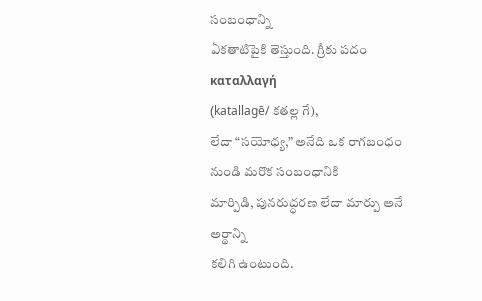సంబంధాన్ని
ఏకతాటిపైకి తెస్తుంది. గ్రీకు పదం καταλλαγή
(katallagē/ కతల్ల గే),
లేదా “సయోధ్య,” అనేది ఒక రాగబంధం నుండి మరొక సంబంధానికి
మార్పిడి, పునరుద్ధరణ లేదా మార్పు అనే అర్థాన్ని
కలిగి ఉంటుంది.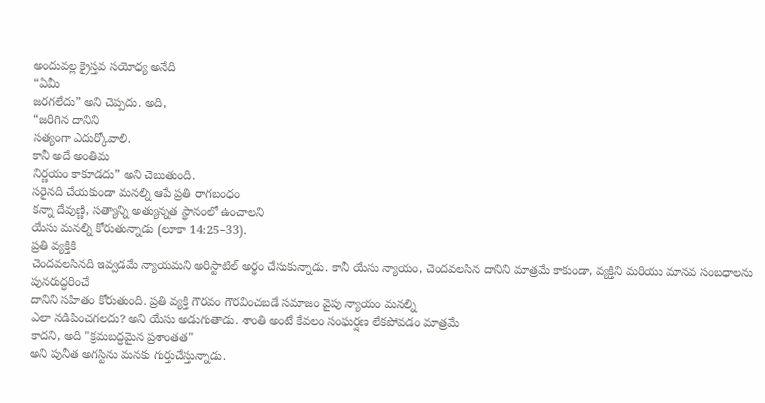అందువల్ల క్రైస్తవ సయోధ్య అనేది
“ఏమీ
జరగలేదు” అని చెప్పదు. అది,
“జరిగిన దానిని
సత్యంగా ఎదుర్కోవాలి.
కానీ అదే అంతిమ
నిర్ణయం కాకూడదు” అని చెబుతుంది.
సరైనది చేయకుండా మనల్ని ఆపే ప్రతి రాగబంధం
కన్నా దేవుణ్ణి, సత్యాన్ని అత్యున్నత స్థానంలో ఉంచాలని
యేసు మనల్ని కోరుతున్నాడు (లూకా 14:25–33).
ప్రతి వ్యక్తికి
చెందవలసినది ఇవ్వడమే న్యాయమని అరిస్టాటిల్ అర్థం చేసుకున్నాడు. కానీ యేసు న్యాయం, చెందవలసిన దానిని మాత్రమే కాకుండా, వ్యక్తిని మరియు మానవ సంబధాలను పునరుద్ధరించే
దానిని సహితం కోరుతుంది. ప్రతి వ్యక్తి గౌరవం గౌరవించబడే సమాజం వైపు న్యాయం మనల్ని
ఎలా నడిపించగలదు? అని యేసు అడుగుతాడు. శాంతి అంటే కేవలం సంఘర్షణ లేకపోవడం మాత్రమే
కాదని, అది "క్రమబద్ధమైన ప్రశాంతత"
అని పునీత అగస్టిను మనకు గుర్తుచేస్తున్నాడు.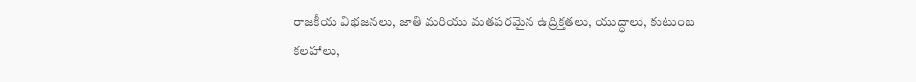రాజకీయ విభజనలు, జాతి మరియు మతపరమైన ఉద్రిక్తతలు, యుద్ధాలు, కుటుంబ
కలహాలు,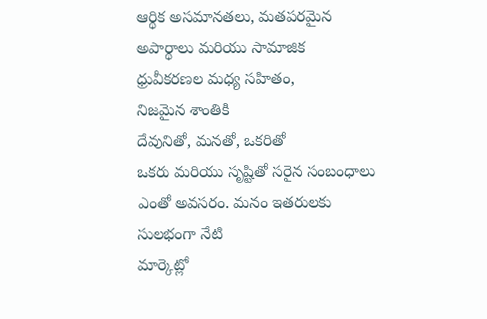ఆర్థిక అసమానతలు, మతపరమైన అపార్థాలు మరియు సామాజిక
ధ్రువీకరణల మధ్య సహితం,
నిజమైన శాంతికి
దేవునితో, మనతో, ఒకరితో
ఒకరు మరియు సృష్టితో సరైన సంబంధాలు ఎంతో అవసరం. మనం ఇతరులకు సులభంగా నేటి
మార్కెట్లో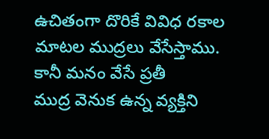ఉచితంగా దొరికే వివిధ రకాల మాటల ముద్రలు వేసేస్తాము. కానీ మనం వేసే ప్రతీ
ముద్ర వెనుక ఉన్న వ్యక్తిని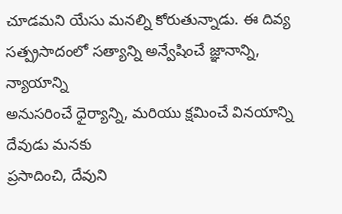చూడమని యేసు మనల్ని కోరుతున్నాడు. ఈ దివ్య
సత్ప్రసాదంలో సత్యాన్ని అన్వేషించే జ్ఞానాన్ని, న్యాయాన్ని
అనుసరించే ధైర్యాన్ని, మరియు క్షమించే వినయాన్ని దేవుడు మనకు
ప్రసాదించి, దేవుని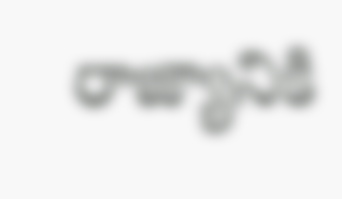రాజ్యానికి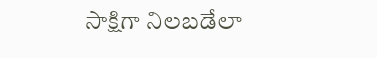సాక్షిగా నిలబడేలా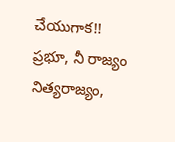చేయుగాక!!
ప్రభూ, నీ రాజ్యం
నిత్యరాజ్యం,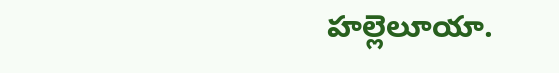హల్లెలూయా.